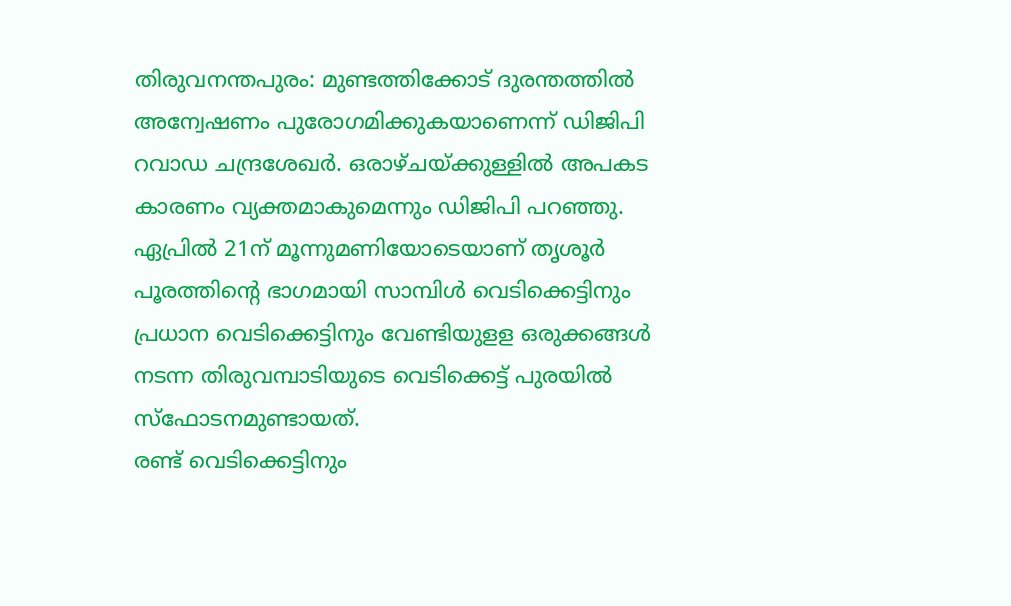തിരുവനന്തപുരം: മുണ്ടത്തിക്കോട് ദുരന്തത്തിൽ അന്വേഷണം പുരോഗമിക്കുകയാണെന്ന് ഡിജിപി റവാഡ ചന്ദ്രശേഖർ. ഒരാഴ്ചയ്ക്കുള്ളിൽ അപകട കാരണം വ്യക്തമാകുമെന്നും ഡിജിപി പറഞ്ഞു.
ഏപ്രിൽ 21ന് മൂന്നുമണിയോടെയാണ് തൃശൂർ പൂരത്തിന്റെ ഭാഗമായി സാമ്പിൾ വെടിക്കെട്ടിനും പ്രധാന വെടിക്കെട്ടിനും വേണ്ടിയുളള ഒരുക്കങ്ങൾ നടന്ന തിരുവമ്പാടിയുടെ വെടിക്കെട്ട് പുരയിൽ സ്ഫോടനമുണ്ടായത്.
രണ്ട് വെടിക്കെട്ടിനും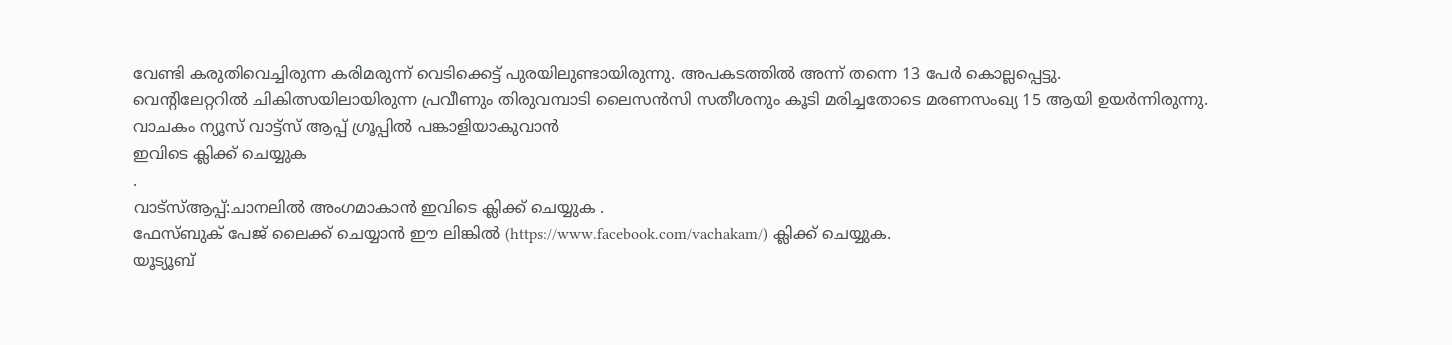വേണ്ടി കരുതിവെച്ചിരുന്ന കരിമരുന്ന് വെടിക്കെട്ട് പുരയിലുണ്ടായിരുന്നു. അപകടത്തിൽ അന്ന് തന്നെ 13 പേർ കൊല്ലപ്പെട്ടു.
വെന്റിലേറ്ററിൽ ചികിത്സയിലായിരുന്ന പ്രവീണും തിരുവമ്പാടി ലൈസൻസി സതീശനും കൂടി മരിച്ചതോടെ മരണസംഖ്യ 15 ആയി ഉയർന്നിരുന്നു.
വാചകം ന്യൂസ് വാട്ട്സ് ആപ്പ് ഗ്രൂപ്പിൽ പങ്കാളിയാകുവാൻ
ഇവിടെ ക്ലിക്ക് ചെയ്യുക
.
വാട്സ്ആപ്പ്:ചാനലിൽ അംഗമാകാൻ ഇവിടെ ക്ലിക്ക് ചെയ്യുക .
ഫേസ്ബുക് പേജ് ലൈക്ക് ചെയ്യാൻ ഈ ലിങ്കിൽ (https://www.facebook.com/vachakam/) ക്ലിക്ക് ചെയ്യുക.
യൂട്യൂബ്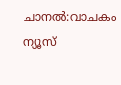ചാനൽ:വാചകം ന്യൂസ്